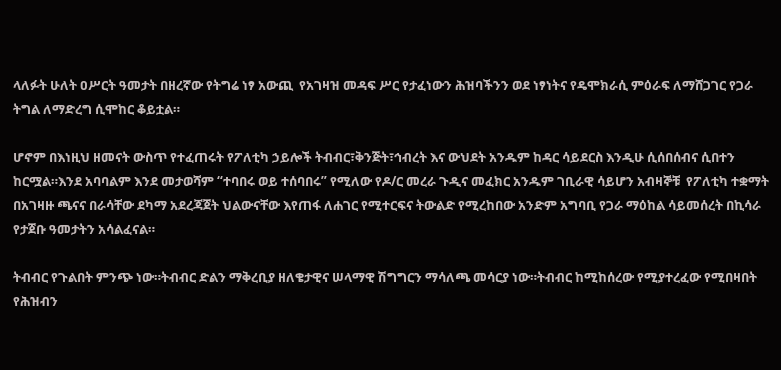ላለፉት ሁለት ዐሥርት ዓመታት በዘረኛው የትግሬ ነፃ አውጪ  የአገዛዝ መዳፍ ሥር የታፈነውን ሕዝባችንን ወደ ነፃነትና የዴሞክራሲ ምዕራፍ ለማሸጋገር የጋራ ትግል ለማድረግ ሲሞከር ቆይቷል።

ሆኖም በእነዚህ ዘመናት ውስጥ የተፈጠሩት የፖለቲካ ኃይሎች ትብብር፣ቅንጅት፣ኅብረት እና ውህደት አንዱም ከዳር ሳይደርስ እንዲሁ ሲሰበሰብና ሲበተን ከርሟል።እንደ አባባልም እንደ መታወሻም “ተባበሩ ወይ ተሰባበሩ” የሚለው የዶ/ር መረራ ጉዲና መፈክር አንዱም ገቢራዊ ሳይሆን አብዛኞቹ  የፖለቲካ ተቋማት በአገዛዙ ጫናና በራሳቸው ደካማ አደረጃጀት ህልውናቸው እየጠፋ ለሐገር የሚተርፍና ትውልድ የሚረከበው አንድም አግባቢ የጋራ ማዕከል ሳይመሰረት በኪሳራ የታጀቡ ዓመታትን አሳልፈናል።

ትብብር የጉልበት ምንጭ ነው።ትብብር ድልን ማቅረቢያ ዘለቄታዊና ሠላማዊ ሽግግርን ማሳለጫ መሳርያ ነው።ትብብር ከሚከሰረው የሚያተረፈው የሚበዛበት የሕዝብን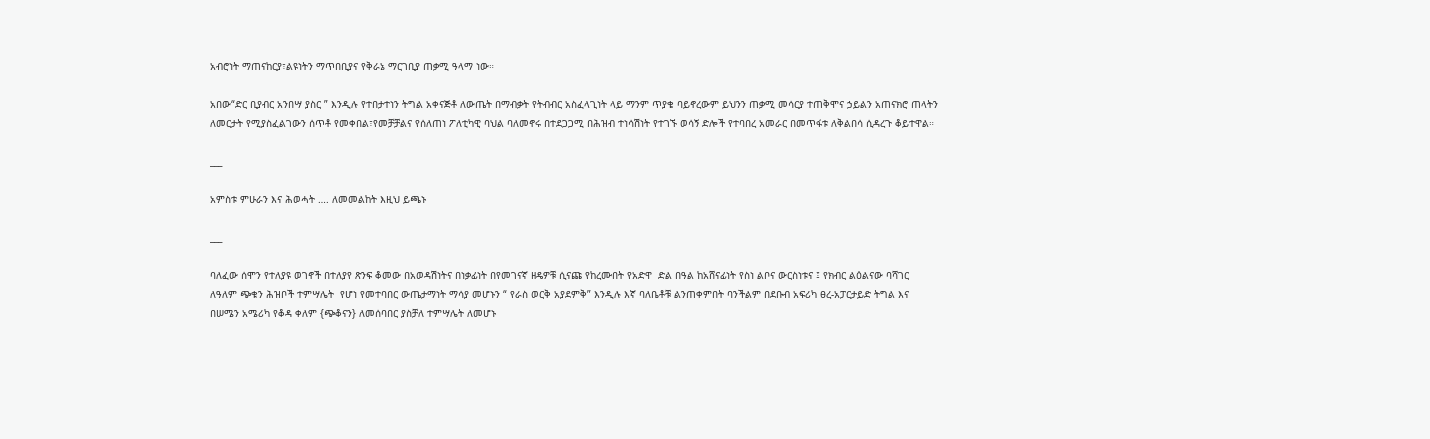አብሮነት ማጠናከርያ፣ልዩነትን ማጥበቢያና የቅራኔ ማርገቢያ ጠቃሚ ዓላማ ነው።

አበው“ድር ቢያብር አንበሣ ያስር ” እንዲሉ የተበታተነን ትግል አቀናጅቶ ለውጤት በማብቃት የትብብር አስፈላጊነት ላይ ማንም ጥያቄ ባይኖረውም ይህንን ጠቃሚ መሳርያ ተጠቅሞና ኃይልን አጠናክሮ ጠላትን ለመርታት የሚያስፈልገውን ሰጥቶ የመቀበል፣የመቻቻልና የሰለጠነ ፖለቲካዊ ባህል ባለመኖሩ በተደጋጋሚ በሕዝብ ተነሳሽነት የተገኙ ወሳኝ ድሎች የተባበረ አመራር በመጥፋቱ ለቅልበሳ ሲዳረጉ ቆይተዋል።

___

አምስቱ ምሁራን እና ሕወሓት …. ለመመልከት እዚህ ይጫኑ

___

ባለፈው ሰሞን የተለያዩ ወገኖች በተለያየ ጽንፍ ቆመው በአወዳሽነትና በነቃፊነት በየመገናኛ ዘዴዎቹ ሲናጩ የከረሙበት የአድዋ  ድል በዓል ከአሸናፊነት የስነ ልቦና ውርስነቱና ፤ የክብር ልዕልናው ባሻገር ለዓለም ጭቁን ሕዝቦች ተምሣሌት  የሆነ የመተባበር ውጤታማነት ማሳያ መሆኑን “ የራስ ወርቅ አያደምቅ” እንዲሉ እኛ ባለቤቶቹ ልንጠቀምበት ባንችልም በደቡብ አፍሪካ ፀረ-አፓርታይድ ትግል እና በሠሜን አሜሪካ የቆዳ ቀለም {ጭቆናን} ለመሰባበር ያስቻለ ተምሣሌት ለመሆኑ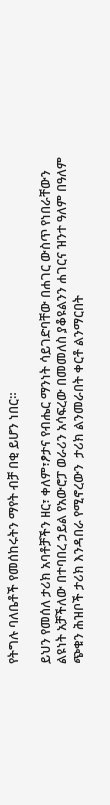የትግሉ ባለቤቶች የመሰከሩትን ማየት ብቻ በቂ ይሆን ነበር።

ይህን የመሰለ ታሪክ አባቶቻችን ዘር፣ ቀለም፣ፆታና የብሔር ማንነት ሳይገድባቸው በሐገር ውስጥ የነበራቸውን ልዩነት አቻችለው በተባበረ ኃይል የአውሮፓ ወራሪን አሳፍረው በመመለስ ያቆዩልንን ሐገርና ዝንተ ዓለም በዓለም ጭቁን ሕዝቦች ታሪክ እንዳበራ የሚኖረውን  ታሪክ ልንመራበት ቀርቶ ልንማርበት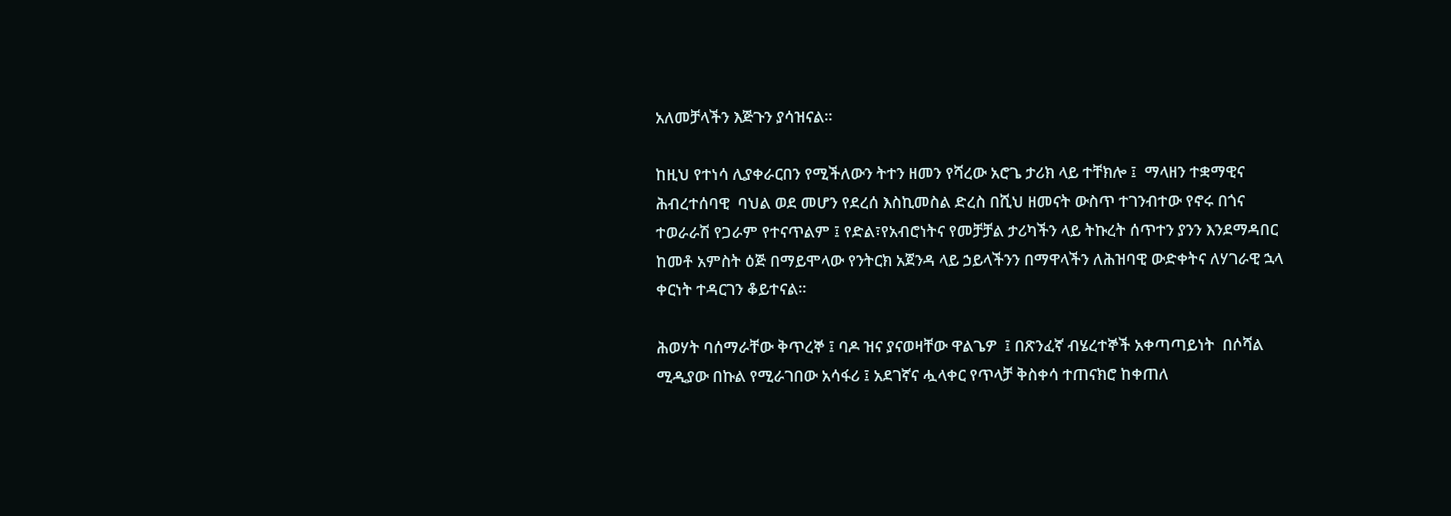አለመቻላችን እጅጉን ያሳዝናል።

ከዚህ የተነሳ ሊያቀራርበን የሚችለውን ትተን ዘመን የሻረው አሮጌ ታሪክ ላይ ተቸክሎ ፤  ማላዘን ተቋማዊና ሕብረተሰባዊ  ባህል ወደ መሆን የደረሰ እስኪመስል ድረስ በሺህ ዘመናት ውስጥ ተገንብተው የኖሩ በጎና ተወራራሽ የጋራም የተናጥልም ፤ የድል፣የአብሮነትና የመቻቻል ታሪካችን ላይ ትኩረት ሰጥተን ያንን እንደማዳበር  ከመቶ አምስት ዕጅ በማይሞላው የንትርክ አጀንዳ ላይ ኃይላችንን በማዋላችን ለሕዝባዊ ውድቀትና ለሃገራዊ ኋላ ቀርነት ተዳርገን ቆይተናል።

ሕወሃት ባሰማራቸው ቅጥረኞ ፤ ባዶ ዝና ያናወዛቸው ዋልጌዎ  ፤ በጽንፈኛ ብሄረተኞች አቀጣጣይነት  በሶሻል ሚዲያው በኩል የሚራገበው አሳፋሪ ፤ አደገኛና ሗላቀር የጥላቻ ቅስቀሳ ተጠናክሮ ከቀጠለ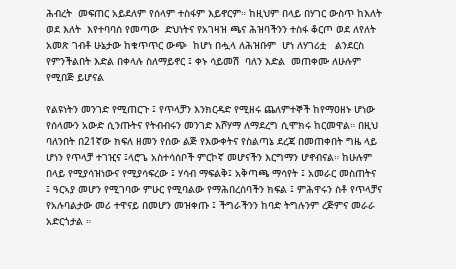ሕብረት  መፍጠር አይደለም የሰላም ተስፋም እይኖርም። ከዚህም በላይ በሃገር ውስጥ ከእለት ወደ እለት  እየተባባሰ የመጣው  ድህነትና የአገዛዝ ጫና ሕዝባችንን ተስፋ ቆርጦ ወደ ለየለት አመጽ ገብቶ ሁኔታው ከቁጥጥር ውጭ  ከሆነ በሗላ ለሕዝቡም  ሆነ ለሃገሪቷ   ልንደርስ የምንችልበት እድል በቀላሉ ስለማይኖር ፤ ቀኑ ሳይመሽ  ባለን እድል  መጠቀሙ ለሁሉም የሚበጅ ይሆናል

የልዩነትን መንገድ የሚጠርጉ ፤ የጥላቻን እንክርዳድ የሚዘሩ ጨለምተኞች ከየማዐዘኑ ሆነው የሰላሙን አውድ ሲንጡትና የትብብሩን መንገድ እሾሃማ ለማደረግ ሲሞክሩ ከርመዋል። በዚህ ባለንበት በ21ኛው ክፍለ ዘመን የሰው ልጅ የእውቀትና የስልጣኔ ደረጃ በመጠቀበት ግዜ ላይ ሆነን የጥላቻ ተገዢና ፤ላሮጌ አስተሳሰቦች ምርኮኛ መሆናችን እርግማን ሆኖብናል። ከሁሉም በላይ የሚያሳዝነውና የሚያሳፍረው ፤ ሃሳብ ማፍልቅ፤ አቅጣጫ ማሳየት ፤ አመራር መስጠትና ፤ ዓርኣያ መሆን የሚገባው ምሁር የሚባልው የማሕበረሰባችን ክፍል ፤ ምሕዋሩን ስቶ የጥላቻና የአሉባልታው መሪ ተዋናይ በመሆን መዝቀጡ ፤ ችግራችንን ከባድ ትግሉንም ረጅምና መራራ አድርጎታል ።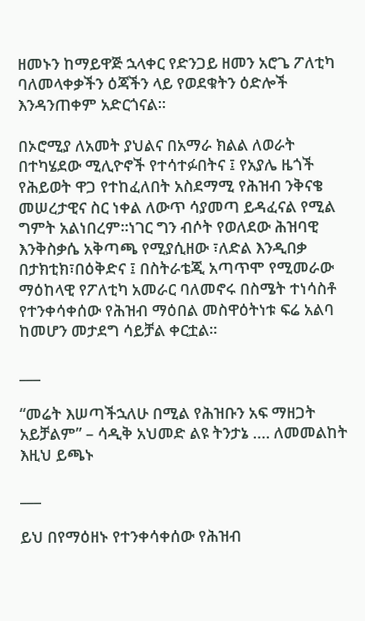ዘመኑን ከማይዋጅ ኋላቀር የድንጋይ ዘመን አሮጌ ፖለቲካ ባለመላቀቃችን ዕጃችን ላይ የወደቁትን ዕድሎች እንዳንጠቀም አድርጎናል።

በኦሮሚያ ለአመት ያህልና በአማራ ክልል ለወራት  በተካሄደው ሚሊዮኖች የተሳተፉበትና ፤ የአያሌ ዜጎች  የሕይወት ዋጋ የተከፈለበት አስደማሚ የሕዝብ ንቅናቄ መሠረታዊና ስር ነቀል ለውጥ ሳያመጣ ይዳፈናል የሚል ግምት አልነበረም።ነገር ግን ብሶት የወለደው ሕዝባዊ እንቅስቃሴ አቅጣጫ የሚያሲዘው ፣ለድል እንዲበቃ በታክቲክ፣በዕቅድና ፤ በስትራቴጂ አጣጥሞ የሚመራው ማዕከላዊ የፖለቲካ አመራር ባለመኖሩ በስሜት ተነሳስቶ የተንቀሳቀሰው የሕዝብ ማዕበል መስዋዕትነቱ ፍሬ አልባ ከመሆን መታደግ ሳይቻል ቀርቷል።

___

“መሬት እሠጣችኋለሁ በሚል የሕዝቡን አፍ ማዘጋት አይቻልም” – ሳዲቅ አህመድ ልዩ ትንታኔ …. ለመመልከት እዚህ ይጫኑ

___

ይህ በየማዕዘኑ የተንቀሳቀሰው የሕዝብ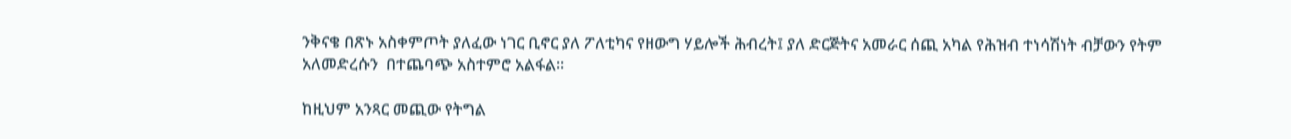ንቅናቄ በጽኑ አስቀምጦት ያለፈው ነገር ቢኖር ያለ ፖለቲካና የዘውግ ሃይሎች ሕብረት፤ ያለ ድርጅትና አመራር ሰጪ አካል የሕዝብ ተነሳሽነት ብቻውን የትም አለመድረሱን  በተጨባጭ አስተምሮ አልፋል።

ከዚህም አንጻር መጪው የትግል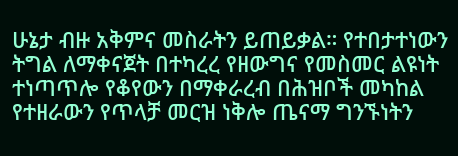ሁኔታ ብዙ አቅምና መስራትን ይጠይቃል። የተበታተነውን ትግል ለማቀናጀት በተካረረ የዘውግና የመስመር ልዩነት ተነጣጥሎ የቆየውን በማቀራረብ በሕዝቦች መካከል የተዘራውን የጥላቻ መርዝ ነቅሎ ጤናማ ግንኙነትን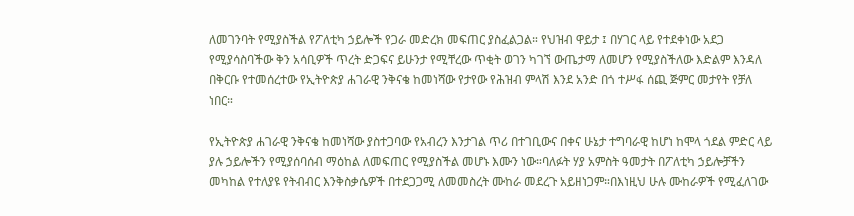ለመገንባት የሚያስችል የፖለቲካ ኃይሎች የጋራ መድረክ መፍጠር ያስፈልጋል። የህዝብ ዋይታ ፤ በሃገር ላይ የተደቀነው አደጋ የሚያሳስባችው ቅን አሳቢዎች ጥረት ድጋፍና ይሁንታ የሚቸረው ጥቂት ወገን ካገኘ ውጤታማ ለመሆን የሚያስችለው እድልም እንዳለ በቅርቡ የተመሰረተው የኢትዮጵያ ሐገራዊ ንቅናቄ ከመነሻው የታየው የሕዝብ ምላሽ እንደ አንድ በጎ ተሥፋ ሰጪ ጅምር መታየት የቻለ ነበር።

የኢትዮጵያ ሐገራዊ ንቅናቄ ከመነሻው ያስተጋባው የአብረን እንታገል ጥሪ በተገቢውና በቀና ሁኔታ ተግባራዊ ከሆነ ከሞላ ጎደል ምድር ላይ ያሉ ኃይሎችን የሚያሰባሰብ ማዕከል ለመፍጠር የሚያስችል መሆኑ እሙን ነው።ባለፉት ሃያ አምስት ዓመታት በፖለቲካ ኃይሎቻችን መካከል የተለያዩ የትብብር እንቅስቃሴዎች በተደጋጋሚ ለመመስረት ሙከራ መደረጉ አይዘነጋም።በእነዚህ ሁሉ ሙከራዎች የሚፈለገው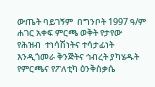ውጤት ባይገኝም  በግንቦት 1997 ዓ/ም ሐገር አቀፍ ምርጫ ወቅት የታየው የሕዝብ  ተነሳሽነትና ተሳታፊነት እንዲጎመራ ቅንጅትና ኅብረት ያካሄዱት የምርጫና የፖለቲካ ዕንቅስቃሴ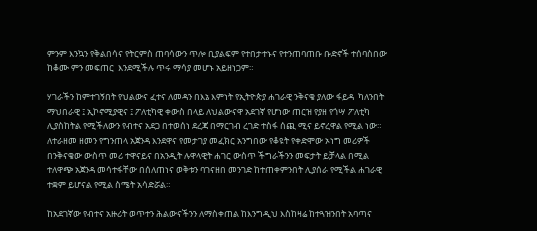ምንም እንኳን የቅልበሳና የትርምስ ጠባሳውን ጥሎ ቢያልፍም የተበታተኑና የተንጠባጠቡ ቡድኖች ተሰባስበው ከቆሙ ምን መፍጠር  እንደሚችሉ ጥሩ ማሳያ መሆኑ አይዘነጋም።

ሃገራችን ከምተገኝበት የህልውና ፈተና ለመዳን በእኔ እምነት የኢትዮጵያ ሐገራዊ ንቅናቄ ያለው ፋይዳ  ካለንበት  ማህበራዊ ፤ ኢኮኖሚያዊና ፤ ፖለቲካዊ ቀውስ በላይ ለህልውናዋ አደገኛ የሆነው ጠርዝ የያዘ የጎሣ ፖለቲካ ሊያስከትል የሚችለውን የብተና አደጋ በተወሰነ ደረጃ በማርገብ ረገድ ተስፋ ሰጪ ሚና ይኖረዋል የሚል ነው።   ለተራዘመ ዘመን የግንጠላ አጀንዳ እንደዋና የመታገያ መፈክር አንግበው የቆዩት የቀድሞው ኦነግ መሪዎች በንቅናቄው ውስጥ መሪ ተዋናይና በአንዲት ሉዋላዊት ሐገር ውስጥ ችግራችንን መፍታት ይቻላል በሚል ተለዋጭ አጀንዳ መሳተፋቸው በሰለጠነና ወቅቱን ባገናዘበ መንገድ ከተጠቀምንበት ሊያሰራ የሚችል ሐገራዊ ተቋም ይሆናል የሚል ስሜት አሳድሯል።

ከአደገኛው የብተና አዙሪት ወጥተን ሕልውናችንን ለማስቀጠል ከእንግዲህ እስከዛሬ ከተጓዝንበት አባጣና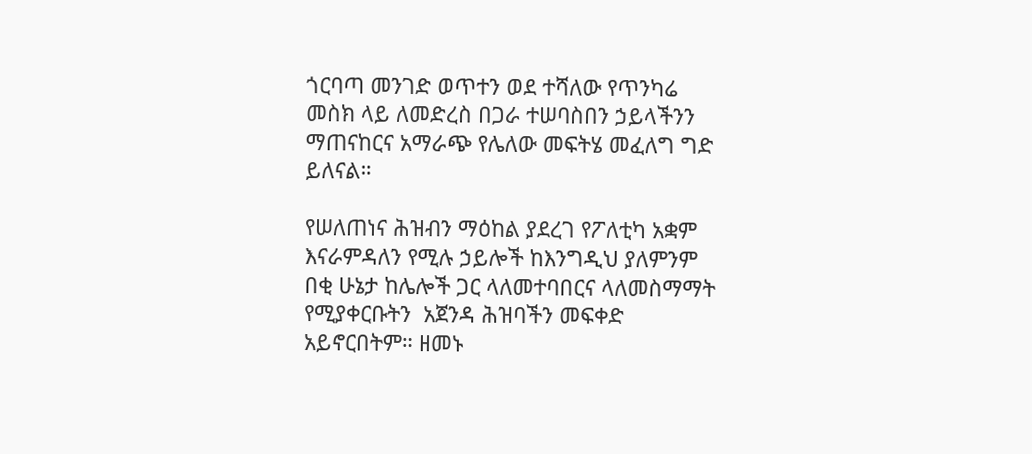ጎርባጣ መንገድ ወጥተን ወደ ተሻለው የጥንካሬ መስክ ላይ ለመድረስ በጋራ ተሠባስበን ኃይላችንን ማጠናከርና አማራጭ የሌለው መፍትሄ መፈለግ ግድ ይለናል።

የሠለጠነና ሕዝብን ማዕከል ያደረገ የፖለቲካ አቋም እናራምዳለን የሚሉ ኃይሎች ከእንግዲህ ያለምንም በቂ ሁኔታ ከሌሎች ጋር ላለመተባበርና ላለመስማማት የሚያቀርቡትን  አጀንዳ ሕዝባችን መፍቀድ አይኖርበትም። ዘመኑ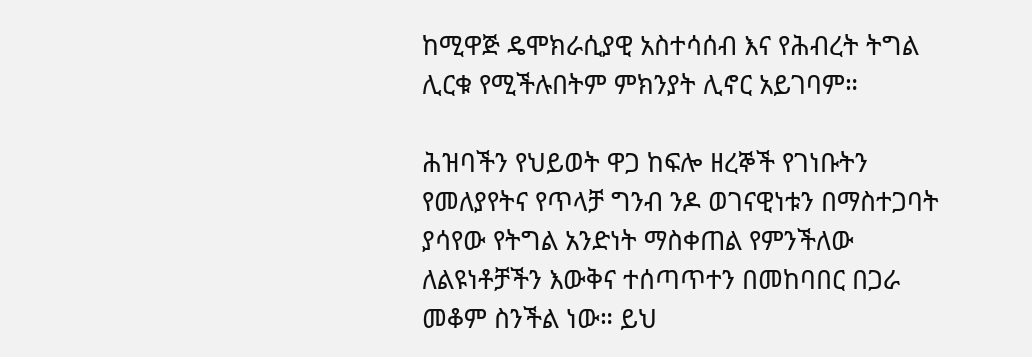ከሚዋጅ ዴሞክራሲያዊ አስተሳሰብ እና የሕብረት ትግል ሊርቁ የሚችሉበትም ምክንያት ሊኖር አይገባም።

ሕዝባችን የህይወት ዋጋ ከፍሎ ዘረኞች የገነቡትን የመለያየትና የጥላቻ ግንብ ንዶ ወገናዊነቱን በማስተጋባት ያሳየው የትግል አንድነት ማስቀጠል የምንችለው ለልዩነቶቻችን እውቅና ተሰጣጥተን በመከባበር በጋራ መቆም ስንችል ነው። ይህ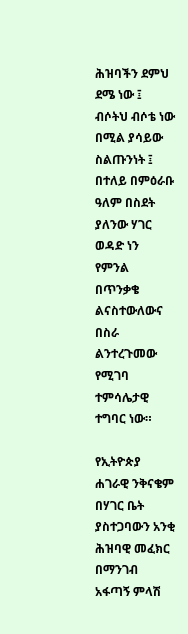ሕዝባችን ደምህ ደሜ ነው ፤ ብሶትህ ብሶቴ ነው በሚል ያሳይው ስልጡንነት ፤ በተለይ በምዕራቡ ዓለም በስደት ያለንው ሃገር ወዳድ ነን የምንል በጥንቃቄ ልናስተውለውና በስራ ልንተረጉመው የሚገባ ተምሳሌታዊ ተግባር ነው።

የኢትዮጵያ ሐገራዊ ንቅናቄም በሃገር ቤት ያስተጋባውን አንቂ ሕዝባዊ መፈክር በማንገብ አፋጣኝ ምላሽ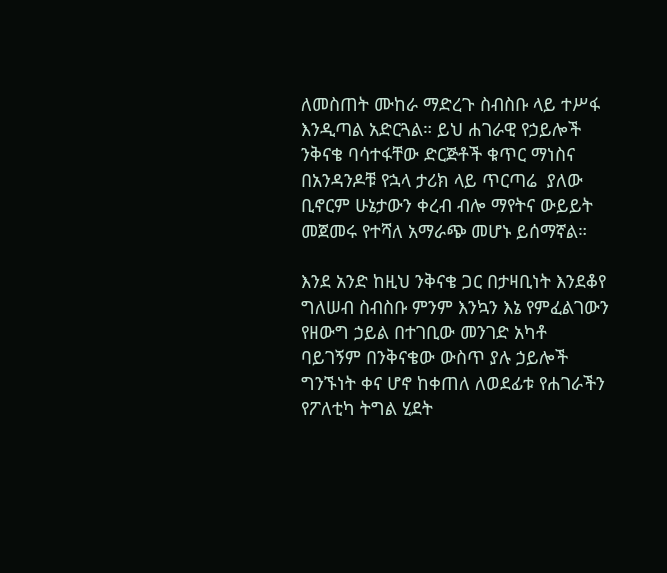ለመስጠት ሙከራ ማድረጉ ስብስቡ ላይ ተሥፋ እንዲጣል አድርጓል። ይህ ሐገራዊ የኃይሎች ንቅናቄ ባሳተፋቸው ድርጅቶች ቁጥር ማነስና በአንዳንዶቹ የኋላ ታሪክ ላይ ጥርጣሬ  ያለው ቢኖርም ሁኔታውን ቀረብ ብሎ ማየትና ውይይት መጀመሩ የተሻለ አማራጭ መሆኑ ይሰማኛል።

እንደ አንድ ከዚህ ንቅናቄ ጋር በታዛቢነት እንደቆየ ግለሠብ ስብስቡ ምንም እንኳን እኔ የምፈልገውን የዘውግ ኃይል በተገቢው መንገድ አካቶ ባይገኝም በንቅናቄው ውስጥ ያሉ ኃይሎች ግንኙነት ቀና ሆኖ ከቀጠለ ለወደፊቱ የሐገራችን የፖለቲካ ትግል ሂደት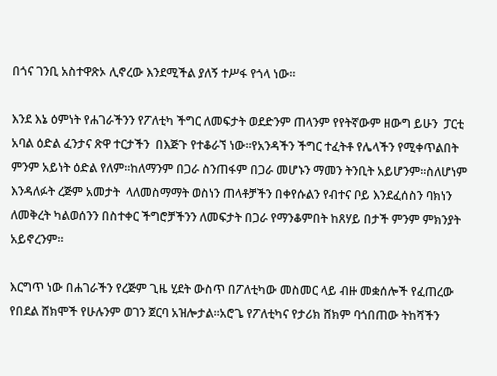በጎና ገንቢ አስተዋጽኦ ሊኖረው እንደሚችል ያለኝ ተሥፋ የጎላ ነው።

እንደ እኔ ዕምነት የሐገራችንን የፖለቲካ ችግር ለመፍታት ወደድንም ጠላንም የየትኛውም ዘውግ ይሁን  ፓርቲ አባል ዕድል ፈንታና ጽዋ ተርታችን  በእጅጉ የተቆራኘ ነው።የአንዳችን ችግር ተፈትቶ የሌላችን የሚቀጥልበት ምንም አይነት ዕድል የለም።ከለማንም በጋራ ስንጠፋም በጋራ መሆኑን ማመን ትንቢት አይሆንም።ስለሆነም እንዳለፉት ረጅም አመታት  ላለመስማማት ወስነን ጠላቶቻችን በቀየሱልን የብተና ቦይ እንደፈሰስን ባክነን ለመቅረት ካልወሰንን በስተቀር ችግሮቻችንን ለመፍታት በጋራ የማንቆምበት ከጸሃይ በታች ምንም ምክንያት አይኖረንም።

እርግጥ ነው በሐገራችን የረጅም ጊዜ ሂደት ውስጥ በፖለቲካው መስመር ላይ ብዙ መቋሰሎች የፈጠረው የበደል ሸክሞች የሁሉንም ወገን ጀርባ አዝሎታል።አሮጌ የፖለቲካና የታሪክ ሸክም ባጎበጠው ትከሻችን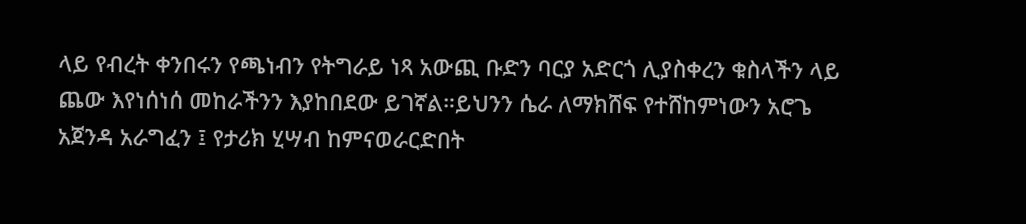ላይ የብረት ቀንበሩን የጫነብን የትግራይ ነጻ አውጪ ቡድን ባርያ አድርጎ ሊያስቀረን ቁስላችን ላይ ጨው እየነሰነሰ መከራችንን እያከበደው ይገኛል።ይህንን ሴራ ለማክሸፍ የተሸከምነውን አሮጌ አጀንዳ አራግፈን ፤ የታሪክ ሂሣብ ከምናወራርድበት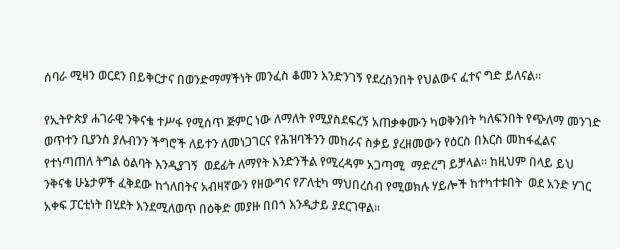ሰባራ ሚዛን ወርደን በይቅርታና በወንድማማችነት መንፈስ ቆመን እንድንገኝ የደረስንበት የህልውና ፈተና ግድ ይለናል።

የኢትዮጵያ ሐገራዊ ንቅናቄ ተሥፋ የሚሰጥ ጅምር ነው ለማለት የሚያስደፍረኝ አጠቃቀሙን ካወቅንበት ካለፍንበት የጭለማ መንገድ ወጥተን ቢያንስ ያሉብንን ችግሮች ለይተን ለመነጋገርና የሕዝባችንን መከራና ስቃይ ያረዘመውን የዕርስ በእርስ መከፋፈልና የተነጣጠለ ትግል ዕልባት እንዲያገኝ  ወደፊት ለማየት እንድንችል የሚረዳም አጋጣሚ  ማድረግ ይቻላል። ከዚህም በላይ ይህ ንቅናቄ ሁኔታዎች ፈቅደው ከጎለበትና አብዛኛውን የዘውግና የፖለቲካ ማህበረሰብ የሚወክሉ ሃይሎች ከተካተቱበት  ወደ አንድ ሃገር አቀፍ ፓርቲነት በሂደት እንደሚለወጥ በዕቅድ መያዙ በበጎ እንዲታይ ያደርገዋል።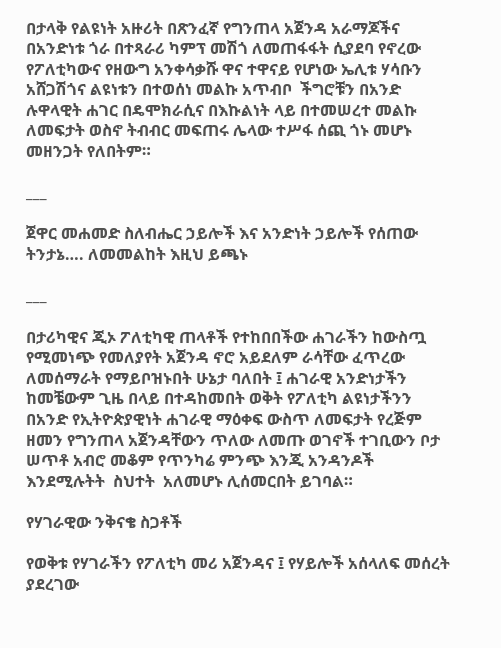በታላቅ የልዩነት አዙሪት በጽንፈኛ የግንጠላ አጀንዳ አራማጆችና በአንድነቱ ጎራ በተጻራሪ ካምፕ መሽጎ ለመጠፋፋት ሲያደባ የኖረው የፖለቲካውና የዘውግ አንቀሳቃሹ ዋና ተዋናይ የሆነው ኤሊቱ ሃሳቡን አሸጋሽጎና ልዩነቱን በተወሰነ መልኩ አጥብቦ  ችግሮቹን በአንድ ሉዋላዊት ሐገር በዴሞክራሲና በእኩልነት ላይ በተመሠረተ መልኩ ለመፍታት ወስኖ ትብብር መፍጠሩ ሌላው ተሥፋ ሰጪ ጎኑ መሆኑ መዘንጋት የለበትም።

___

ጀዋር መሐመድ ስለብሔር ኃይሎች እና አንድነት ኃይሎች የሰጠው ትንታኔ…. ለመመልከት እዚህ ይጫኑ

___

በታሪካዊና ጂኦ ፖለቲካዊ ጠላቶች የተከበበችው ሐገራችን ከውስጧ የሚመነጭ የመለያየት አጀንዳ ኖሮ አይደለም ራሳቸው ፈጥረው ለመሰማራት የማይቦዝኑበት ሁኔታ ባለበት ፤ ሐገራዊ አንድነታችን ከመቼውም ጊዜ በላይ በተዳከመበት ወቅት የፖለቲካ ልዩነታችንን በአንድ የኢትዮጵያዊነት ሐገራዊ ማዕቀፍ ውስጥ ለመፍታት የረጅም ዘመን የግንጠላ አጀንዳቸውን ጥለው ለመጡ ወገኖች ተገቢውን ቦታ ሠጥቶ አብሮ መቆም የጥንካሬ ምንጭ እንጂ አንዳንዶች እንደሚሉትት  ስህተት  አለመሆኑ ሊሰመርበት ይገባል።

የሃገራዊው ንቅናቄ ስጋቶች

የወቅቱ የሃገራችን የፖለቲካ መሪ አጀንዳና ፤ የሃይሎች አሰላለፍ መሰረት ያደረገው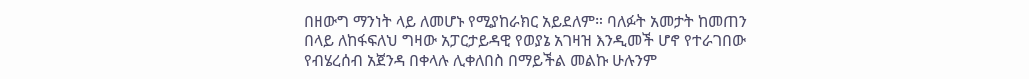በዘውግ ማንነት ላይ ለመሆኑ የሚያከራክር አይደለም። ባለፉት አመታት ከመጠን በላይ ለከፋፍለህ ግዛው አፓርታይዳዊ የወያኔ አገዛዝ እንዲመች ሆኖ የተራገበው የብሄረሰብ አጀንዳ በቀላሉ ሊቀለበስ በማይችል መልኩ ሁሉንም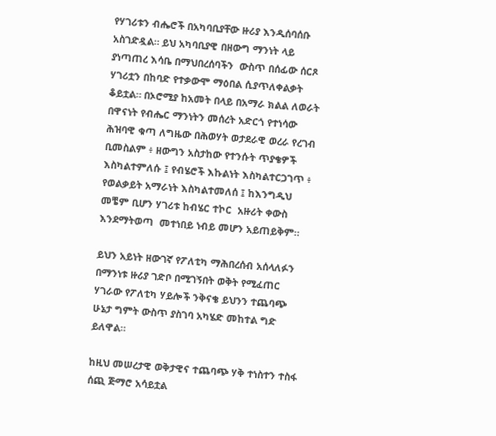የሃገሪቱን ብሔሮች በአካባቢያቸው ዙሪያ እንዲሰባሰቡ አስገድዷል። ይህ አካባቢያዊ በዘውግ ማንነት ላይ ያነጣጠረ እሳቤ በማህበረሰባችን  ውስጥ በሰፊው ሰርጾ ሃገሪቷን በከባድ የተቃውሞ ማዕበል ሲያጥለቀልቃት ቆይቷል። በኦሮሚያ ከአመት በላይ በአማራ ክልል ለወራት በዋናነት የብሔር ማንነትን መሰረት አድርጎ የተነሳው ሕዝባዊ ቁጣ ለግዜው በሕወሃት ወታደራዊ ወረራ የረገብ ቢመስልም ፥ ዘውግን አስታከው የተንሱት ጥያቄዎች እስካልተምለሱ ፤ የብሄሮች እኩልነት እስካልተርጋገጥ ፥ የወልቃይት አማራነት እስካልተመለሰ ፤ ከእንግዲህ መቼም ቢሆን ሃገሪቱ ከብሄር ተኮር  አዙሪት ቀውስ እንደማትወጣ  መተነበይ ነብይ መሆን አይጠይቅም።

ይህን አይነት ዘውገኛ የፖለቲካ ማሕበረሰብ አሰላለፉን በማንነቱ ዙሪያ ገድቦ በሚገኝበት ወቅት የሚፈጠር ሃገራው የፖለቲካ ሃይሎች ንቅናቄ ይህንን ተጨባጭ ሁኔታ ግምት ውስጥ ያስገባ አካሄድ መከተል ግድ ይለዋል።

ከዚህ መሠረታዊ ወቅታዊና ተጨባጭ ሃቅ ተነስተን ተስፋ ሰጪ ጅማሮ አሳይቷል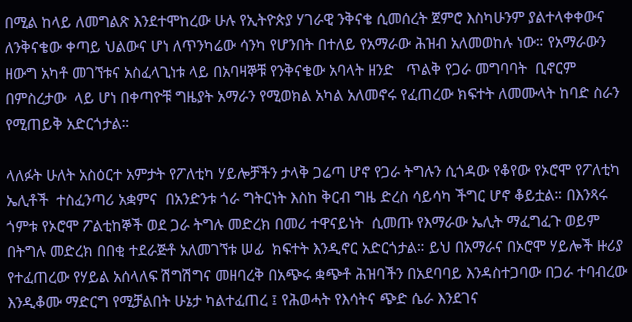በሚል ከላይ ለመግልጽ እንደተሞከረው ሁሉ የኢትዮጵያ ሃገራዊ ንቅናቄ ሲመሰረት ጀምሮ እስካሁንም ያልተላቀቀውና ለንቅናቄው ቀጣይ ህልውና ሆነ ለጥንካሬው ሳንካ የሆንበት በተለይ የአማራው ሕዝብ አለመወከሉ ነው። የአማራውን ዘውግ አካቶ መገኘቱና አስፈላጊነቱ ላይ በአባዛኞቹ የንቅናቄው አባላት ዘንድ   ጥልቅ የጋራ መግባባት  ቢኖርም  በምስረታው  ላይ ሆነ በቀጣዮቹ ግዜያት አማራን የሚወክል አካል አለመኖሩ የፈጠረው ክፍተት ለመሙላት ከባድ ስራን የሚጠይቅ አድርጎታል።

ላለፉት ሁለት አስዕርተ አምታት የፖለቲካ ሃይሎቻችን ታላቅ ጋሬጣ ሆኖ የጋራ ትግሉን ሲጎዳው የቆየው የኦሮሞ የፖለቲካ ኤሊቶች  ተስፈንጣሪ አቋምና  በአንድንቱ ጎራ ግትርነት እስከ ቅርብ ግዜ ድረስ ሳይሳካ ችግር ሆኖ ቆይቷል። በእንጻሩ ጎምቱ የኦሮሞ ፖልቲከኞች ወደ ጋራ ትግሉ መድረክ በመሪ ተዋናይነት  ሲመጡ የእማራው ኤሊት ማፈግፈጉ ወይም በትግሉ መድረክ በበቂ ተደራጅቶ አለመገኘቱ ሠፊ  ክፍተት እንዲኖር አድርጎታል። ይህ በአማራና በኦሮሞ ሃይሎች ዙሪያ የተፈጠረው የሃይል አሰላለፍ ሽግሽግና መዘባረቅ በአጭሩ ቋጭቶ ሕዝባችን በአደባባይ እንዳስተጋባው በጋራ ተባብረው እንዲቆሙ ማድርግ የሚቻልበት ሁኔታ ካልተፈጠረ ፤ የሕወሓት የእሳትና ጭድ ሴራ እንደገና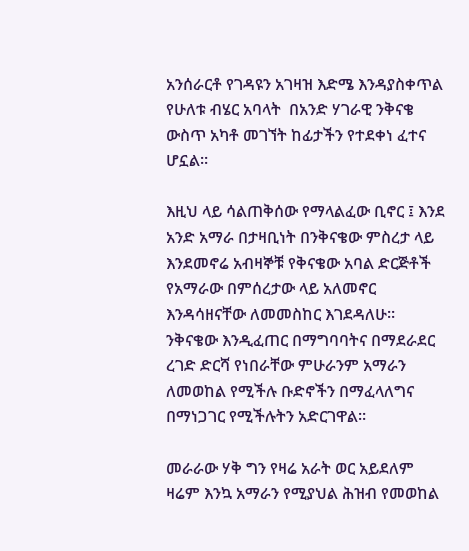አንሰራርቶ የገዳዩን አገዛዝ እድሜ እንዳያስቀጥል የሁለቱ ብሄር አባላት  በአንድ ሃገራዊ ንቅናቄ ውስጥ አካቶ መገኘት ከፊታችን የተደቀነ ፈተና ሆኗል።

እዚህ ላይ ሳልጠቅሰው የማላልፈው ቢኖር ፤ እንደ አንድ አማራ በታዛቢነት በንቅናቄው ምስረታ ላይ እንደመኖሬ አብዛኞቹ የቅናቄው አባል ድርጅቶች የአማራው በምሰረታው ላይ አለመኖር እንዳሳዘናቸው ለመመስከር እገደዳለሁ። ንቅናቄው እንዲፈጠር በማግባባትና በማደራደር ረገድ ድርሻ የነበራቸው ምሁራንም አማራን ለመወከል የሚችሉ ቡድኖችን በማፈላለግና በማነጋገር የሚችሉትን አድርገዋል።

መራራው ሃቅ ግን የዛሬ አራት ወር አይደለም ዛሬም እንኳ አማራን የሚያህል ሕዝብ የመወከል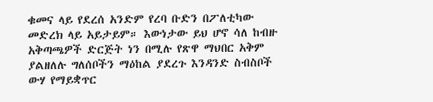ቁመና ላይ የደረሰ አንድም የረባ ቡድን በፖለቲካው መድረክ ላይ አይታይም። እውነታው ይህ ሆኖ ሳለ ከብዙ አቅጣጫዎች ድርጅት ነን በሚሉ የጽዋ ማህበር አቅም ያልዘለሉ ግለሰቦችን ማዕከል ያደረጉ እንዳንድ ስብስቦች ውሃ የማይቋጥር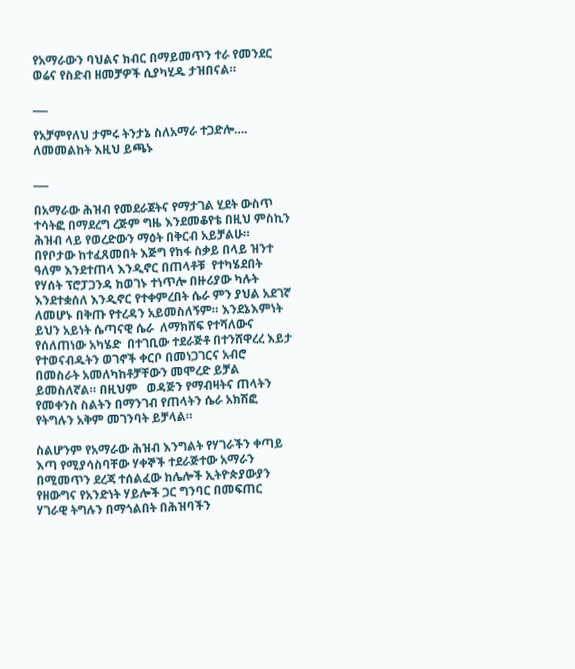የአማራውን ባህልና ክብር በማይመጥን ተራ የመንደር ወሬና የስድብ ዘመቻዎች ሲያካሂዱ ታዝበናል።

___

የአቻምየለህ ታምሩ ትንታኔ ስለአማራ ተጋድሎ…. ለመመልከት እዚህ ይጫኑ

___

በአማራው ሕዝብ የመደራጀትና የማታገል ሂደት ውስጥ ተሳትፎ በማደረግ ረጅም ግዜ እንደመቆየቴ በዚህ ምስኪን ሕዝብ ላይ የወረድውን ማዕት በቅርብ አይቻልሁ። በየቦታው ከተፈጸመበት እጅግ የከፋ ስቃይ በላይ ዝንተ ዓለም እንደተጠላ እንዲኖር በጠላቶቹ  የተካሄደበት የሃሰት ፕሮፓጋንዳ ከወገኑ ተነጥሎ በዙሪያው ካሉት እንደተቋሰለ እንዲኖር የተቀምረበት ሴራ ምን ያህል አደገኛ ለመሆኑ በቅጡ የተረዳን አይመስለኝም። እንደኔእምነት ይህን አይነት ሴጣናዊ ሴራ  ለማክሸፍ የተሻለውና   የሰለጠነው አካሄድ  በተገቢው ተደራጅቶ በተንሸዋረረ እይታ የተወናብዱትን ወገኖች ቀርቦ በመነጋገርና አብሮ በመስራት አመለካከቶቻቸውን መሞረድ ይቻል ይመስለኛል። በዚህም   ወዳጅን የማብዛትና ጠላትን የመቀንስ ስልትን በማንገብ የጠላትን ሴራ አክሽፎ የትግሉን አቅም መገንባት ይቻላል።

ስልሆንም የአማራው ሕዝብ እንግልት የሃገራችን ቀጣይ እጣ የሚያሳስባቸው ሃቀኞች ተደራጅተው አማራን በሚመጥን ደረጃ ተሰልፈው ከሌሎች ኢትዮጵያውያን የዘውግና የአንድነት ሃይሎች ጋር ግንባር በመፍጠር ሃገራዊ ትግሉን በማጎልበት በሕዝባችን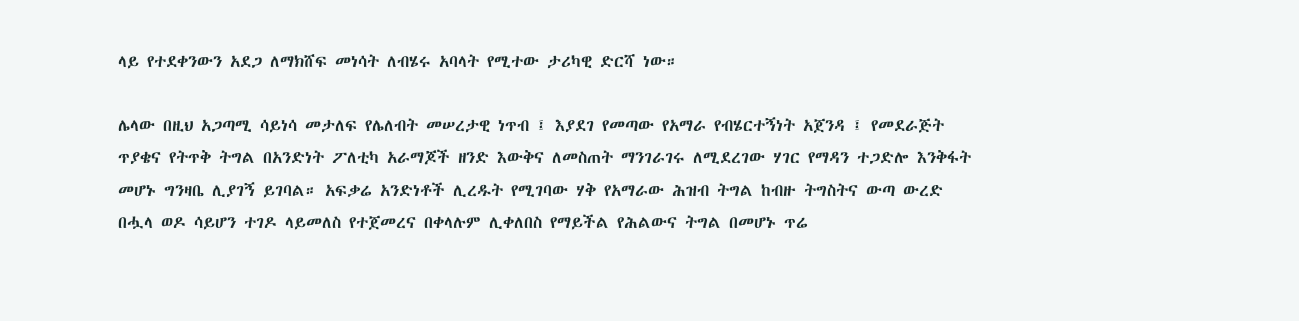ላይ የተደቀንውን አደጋ ለማክሸፍ መነሳት ለብሄሩ አባላት የሚተው ታሪካዊ ድርሻ ነው።

ሌላው በዚህ አጋጣሚ ሳይነሳ መታለፍ የሌለብት መሠረታዊ ነጥብ ፤ እያደገ የመጣው የአማራ የብሄርተኝነት አጀንዳ ፤ የመደራጅት ጥያቄና የትጥቅ ትግል በአንድነት ፖለቲካ አራማጆች ዘንድ እውቅና ለመስጠት ማንገራገሩ ለሚደረገው ሃገር የማዳን ተጋድሎ እንቅፋት መሆኑ ግንዛቤ ሊያገኝ ይገባል። አፍቃሬ አንድነቶች ሊረዱት የሚገባው ሃቅ የአማራው ሕዝብ ትግል ከብዙ ትግስትና ውጣ ውረድ በሗላ ወዶ ሳይሆን ተገዶ ላይመለስ የተጀመረና በቀላሉም ሊቀለበስ የማይችል የሕልውና ትግል በመሆኑ ጥሬ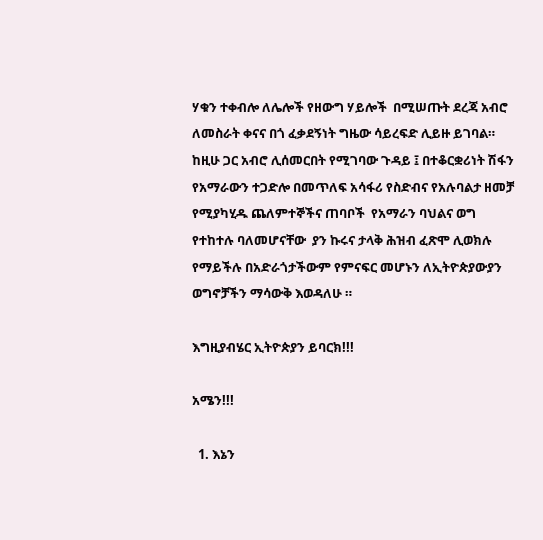ሃቁን ተቀብሎ ለሌሎች የዘውግ ሃይሎች  በሚሠጡት ደረጃ አብሮ ለመስራት ቀናና በጎ ፈቃደኝነት ግዜው ሳይረፍድ ሊይዙ ይገባል። ከዚሁ ጋር አብሮ ሊሰመርበት የሚገባው ጉዳይ ፤ በተቆርቋሪነት ሽፋን የአማራውን ተጋድሎ በመጥለፍ አሳፋሪ የስድብና የአሉባልታ ዘመቻ የሚያካሂዱ ጨለምተኞችና ጠባቦች  የአማራን ባህልና ወግ የተከተሉ ባለመሆናቸው  ያን ኩሩና ታላቅ ሕዝብ ፈጽሞ ሊወክሉ የማይችሉ በአድራጎታችውም የምናፍር መሆኑን ለኢትዮጵያውያን ወግኖቻችን ማሳውቅ እወዳለሁ ።

እግዚያብሄር ኢትዮጵያን ይባርክ!!!

አሜን!!!

  1. እኔን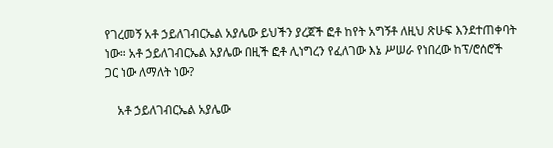የገረመኝ አቶ ኃይለገብርኤል አያሌው ይህችን ያረጀች ፎቶ ከየት አግኝቶ ለዚህ ጽሁፍ እንደተጠቀባት ነው። አቶ ኃይለገብርኤል አያሌው በዚች ፎቶ ሊነግረን የፈለገው እኔ ሥሠራ የነበረው ከፕ/ሮሰሮች ጋር ነው ለማለት ነው?

    አቶ ኃይለገብርኤል አያሌው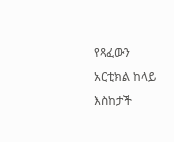የጻፈውን አርቲክል ከላይ እስከታች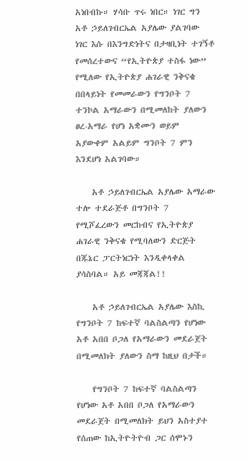አነበብኩ። ሃሳቡ ጥሩ ነበር። ነገር ግን አቶ ኃይለገብርኤል አያሌው ያልገባው ነገር እሱ በእንግድነትና በታዛቢነት ተገኝቶ የመሰረተውና “የኢትዮጵያ ተስፋ ነው” የሚለው የኢትዮጵያ ሐገራዊ ንቅናቄ በበላይነት የመመራውን የግንቦት 7 ተንኮል አማራውን በሚመለከት ያለውን ፀረ-አማራ የሆነ አቋሙን ወይም አያውቀም አልይም ግንቦት 7 ምን እንደሆነ አልገባው።

    አቶ ኃይለገብርኤል አያሌው አማራው ተሎ ተደራጅቶ በግንቦት 7 የሚሾፈረውን መርከብና የኢትዮጵያ ሐገራዊ ንቅናቄ የሚባለውን ድርጅት በጁኔር ፓርትነርነት እንዲቀላቀል ያሳስባል። አይ መጃጃል!!

    አቶ ኃይለገብርኤል አያሌው እስኪ የግንቦት 7 ከፍተኛ ባልስልጣን የሆነው አቶ አበበ ቦጋለ የአማራውን መደራጀት በሚመለክት ያለውን ስማ ከዚህ በታች።

    የግንቦት 7 ከፍተኛ ባልስልጣን የሆነው አቶ አበበ ቦጋለ የአማራውን መደራጀት በሚመለክት ይህን አስተያተ የሰጠው ከኢትዮትዮብ ጋር ሰሞኑን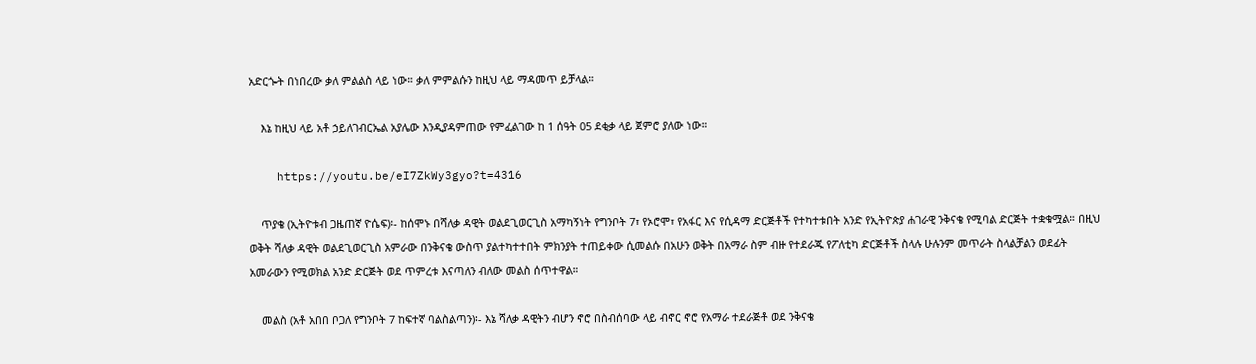አድርጐት በነበረው ቃለ ምልልስ ላይ ነው። ቃለ ምምልሱን ከዚህ ላይ ማዳመጥ ይቻላል።

    እኔ ከዚህ ላይ አቶ ኃይለገብርኤል አያሌው እንዲያዳምጠው የምፈልገው ከ 1 ሰዓት 05 ደቂቃ ላይ ጀምሮ ያለው ነው።

    https://youtu.be/eI7ZkWy3gyo?t=4316

    ጥያቄ (ኢትዮቱብ ጋዜጠኛ ዮሴፍ)፡- ከሰሞኑ በሻለቃ ዳዊት ወልደጊወርጊስ አማካኝነት የግንቦት 7፣ የኦሮሞ፣ የአፋር እና የሲዳማ ድርጅቶች የተካተቱበት አንድ የኢትዮጵያ ሐገራዊ ንቅናቄ የሚባል ድርጅት ተቋቁሟል። በዚህ ወቅት ሻለቃ ዳዊት ወልደጊወርጊስ አምራው በንቅናቄ ውስጥ ያልተካተተበት ምክንያት ተጠይቀው ሲመልሱ በአሁን ወቅት በአማራ ስም ብዙ የተደራጁ የፖለቲካ ድርጅቶች ስላሉ ሁሉንም መጥራት ስላልቻልን ወደፊት አመራውን የሚወክል አንድ ድርጅት ወደ ጥምረቱ እናጣለን ብለው መልስ ሰጥተዋል።

    መልስ (አቶ አበበ ቦጋለ የግንቦት 7 ከፍተኛ ባልስልጣን)፡- እኔ ሻለቃ ዳዊትን ብሆን ኖሮ በስብሰባው ላይ ብኖር ኖሮ የአማራ ተደራጅቶ ወደ ንቅናቄ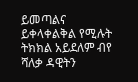ይመጣልና ይቀላቀልቅል የሚሉት ትክክል አይደለም ብየ ሻለቃ ዳዊትን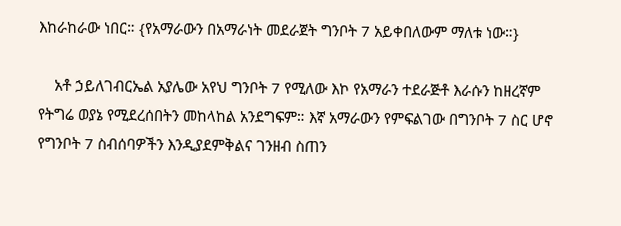እከራከራው ነበር። {የአማራውን በአማራነት መደራጀት ግንቦት 7 አይቀበለውም ማለቱ ነው።}

    አቶ ኃይለገብርኤል አያሌው አየህ ግንቦት 7 የሚለው እኮ የአማራን ተደራጅቶ እራሱን ከዘረኛም የትግሬ ወያኔ የሚደረሰበትን መከላከል አንደግፍም። እኛ አማራውን የምፍልገው በግንቦት 7 ስር ሆኖ የግንቦት 7 ስብሰባዎችን እንዲያደምቅልና ገንዘብ ስጠን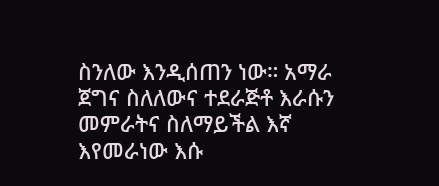ስንለው እንዲሰጠን ነው። አማራ ጀግና ስለለውና ተደራጅቶ እራሱን መምራትና ስለማይችል እኛ እየመራነው እሱ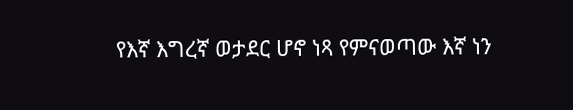የእኛ እግረኛ ወታደር ሆኖ ነጻ የምናወጣው እኛ ነን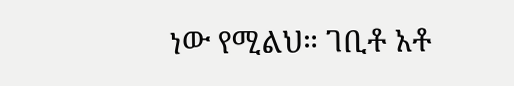ነው የሚልህ። ገቢቶ አቶ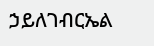ኃይለገብርኤል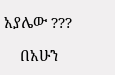አያሌው ???

    በአሁን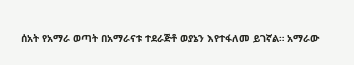ሰአት የአማራ ወጣት በአማራናቱ ተደራጅቶ ወያኔን እየተፋለመ ይገኛል። አማራው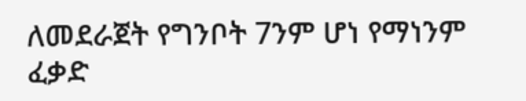ለመደራጀት የግንቦት 7ንም ሆነ የማነንም ፈቃድ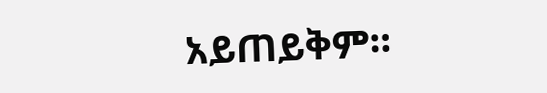አይጠይቅም።